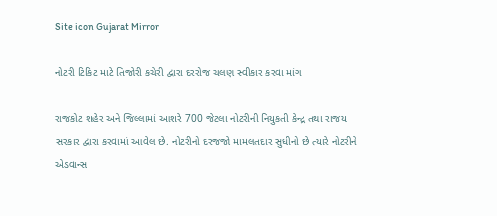Site icon Gujarat Mirror

નોટરી ટિકિટ માટે તિજોરી કચેરી દ્વારા દરરોજ ચલણ સ્વીકાર કરવા માંગ

રાજકોટ શહેર અને જિલ્લામાં આશરે 700 જેટલા નોટરીની નિયુકતી કેન્દ્ર તથા રાજય સરકાર દ્વારા કરવામાં આવેલ છે. નોટરીનો દરજજો મામલતદાર સુધીનો છે ત્યારે નોટરીને એડવાન્સ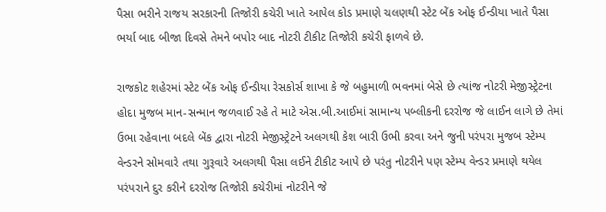પૈસા ભરીને રાજય સરકારની તિજોરી કચેરી ખાતે આપેલ કોડ પ્રમાણે ચલણથી સ્ટેટ બેંક ઓફ ઈન્ડીયા ખાતે પૈસા ભર્યા બાદ બીજા દિવસે તેમને બપોર બાદ નોટરી ટીકીટ તિજોરી કચેરી ફાળવે છે.

રાજકોટ શહેરમાં સ્ટેટ બેંક ઓફ ઈન્ડીયા રેસકોર્સ શાખા કે જે બહુમાળી ભવનમાં બેસે છે ત્યાંજ નોટરી મેજીસ્ટ્રેટના હોદા મુજબ માન-સન્માન જળવાઈ રહે તે માટે એસ.બી.આઈમાં સામાન્ય પબ્લીકની દરરોજ જે લાઈન લાગે છે તેમાં ઉભા રહેવાના બદલે બેંક દ્વારા નોટરી મેજીસ્ટ્રેટને અલગથી કેશ બારી ઉભી કરવા અને જુની પરંપરા મુજબ સ્ટેમ્પ વેન્ડરને સોમવારે તથા ગુરૂવારે અલગથી પૈસા લઈને ટીકીટ આપે છે પરંતુ નોટરીને પણ સ્ટેમ્પ વેન્ડર પ્રમાણે થયેલ પરંપરાને દુર કરીને દરરોજ તિજોરી કચેરીમાં નોટરીને જે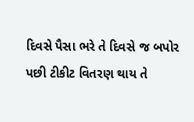દિવસે પૈસા ભરે તે દિવસે જ બપોર પછી ટીકીટ વિતરણ થાય તે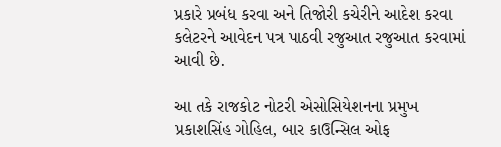પ્રકારે પ્રબંધ કરવા અને તિજોરી કચેરીને આદેશ કરવા કલેટરને આવેદન પત્ર પાઠવી રજુઆત રજુઆત કરવામાં આવી છે.

આ તકે રાજકોટ નોટરી એસોસિયેશનના પ્રમુખ પ્રકાશસિંહ ગોહિલ, બાર કાઉન્સિલ ઓફ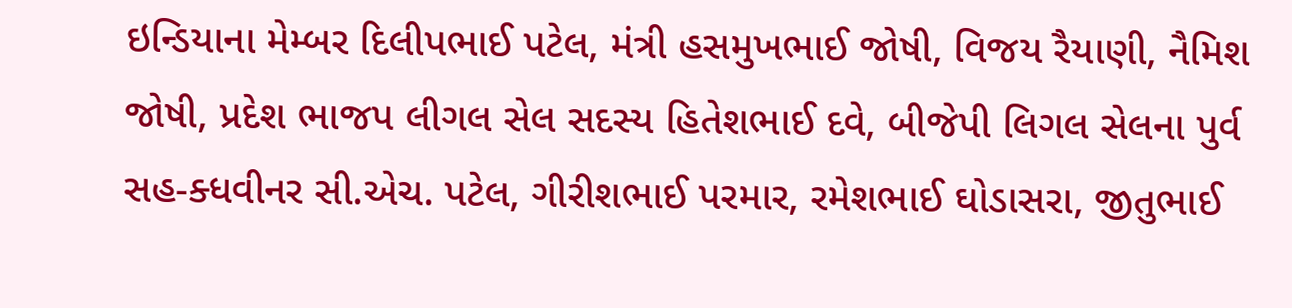ઇન્ડિયાના મેમ્બર દિલીપભાઈ પટેલ, મંત્રી હસમુખભાઈ જોષી, વિજય રૈયાણી, નૈમિશ જોષી, પ્રદેશ ભાજપ લીગલ સેલ સદસ્ય હિતેશભાઈ દવે, બીજેપી લિગલ સેલના પુર્વ સહ-ક્ધવીનર સી.એચ. પટેલ, ગીરીશભાઈ પરમાર, રમેશભાઈ ઘોડાસરા, જીતુભાઈ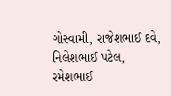ગોસ્વામી, રાજેશભાઈ દવે, નિલેશભાઈ પટેલ, રમેશભાઈ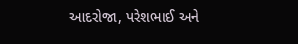આદરોજા, પરેશભાઈ અને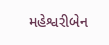મહેશ્વરીબેન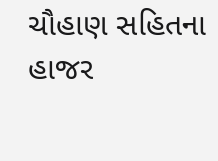ચૌહાણ સહિતના હાજર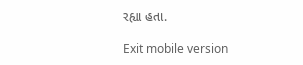રહ્યા હતા.

Exit mobile version